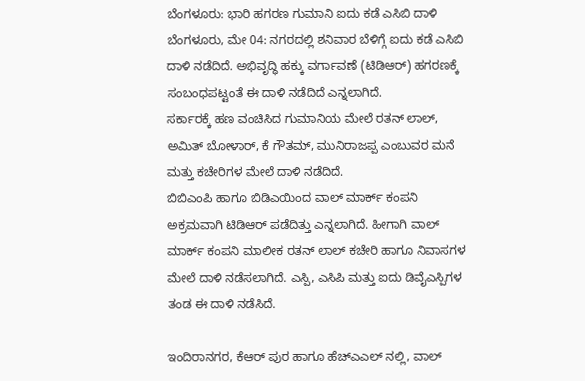ಬೆಂಗಳೂರು: ಭಾರಿ ಹಗರಣ ಗುಮಾನಿ ಐದು ಕಡೆ ಎಸಿಬಿ ದಾಳಿ
ಬೆಂಗಳೂರು, ಮೇ 04: ನಗರದಲ್ಲಿ ಶನಿವಾರ ಬೆಳಿಗ್ಗೆ ಐದು ಕಡೆ ಎಸಿಬಿ ದಾಳಿ ನಡೆದಿದೆ. ಅಭಿವೃದ್ಧಿ ಹಕ್ಕು ವರ್ಗಾವಣೆ (ಟಿಡಿಆರ್) ಹಗರಣಕ್ಕೆ ಸಂಬಂಧಪಟ್ಟಂತೆ ಈ ದಾಳಿ ನಡೆದಿದೆ ಎನ್ನಲಾಗಿದೆ.
ಸರ್ಕಾರಕ್ಕೆ ಹಣ ವಂಚಿಸಿದ ಗುಮಾನಿಯ ಮೇಲೆ ರತನ್ ಲಾಲ್, ಅಮಿತ್ ಬೋಳಾರ್, ಕೆ ಗೌತಮ್, ಮುನಿರಾಜಪ್ಪ ಎಂಬುವರ ಮನೆ ಮತ್ತು ಕಚೇರಿಗಳ ಮೇಲೆ ದಾಳಿ ನಡೆದಿದೆ.
ಬಿಬಿಎಂಪಿ ಹಾಗೂ ಬಿಡಿಎಯಿಂದ ವಾಲ್ ಮಾರ್ಕ್ ಕಂಪನಿ ಅಕ್ರಮವಾಗಿ ಟಿಡಿಆರ್ ಪಡೆದಿತ್ತು ಎನ್ನಲಾಗಿದೆ. ಹೀಗಾಗಿ ವಾಲ್ ಮಾರ್ಕ್ ಕಂಪನಿ ಮಾಲೀಕ ರತನ್ ಲಾಲ್ ಕಚೇರಿ ಹಾಗೂ ನಿವಾಸಗಳ ಮೇಲೆ ದಾಳಿ ನಡೆಸಲಾಗಿದೆ. ಎಸ್ಪಿ, ಎಸಿಪಿ ಮತ್ತು ಐದು ಡಿವೈಎಸ್ಪಿಗಳ ತಂಡ ಈ ದಾಳಿ ನಡೆಸಿದೆ.

ಇಂದಿರಾನಗರ, ಕೆಆರ್ ಪುರ ಹಾಗೂ ಹೆಚ್ಎಎಲ್ ನಲ್ಲಿ, ವಾಲ್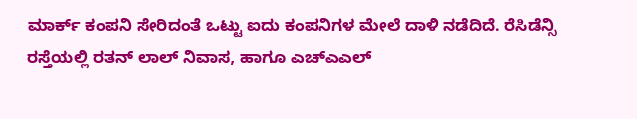ಮಾರ್ಕ್ ಕಂಪನಿ ಸೇರಿದಂತೆ ಒಟ್ಟು ಐದು ಕಂಪನಿಗಳ ಮೇಲೆ ದಾಳಿ ನಡೆದಿದೆ. ರೆಸಿಡೆನ್ಸಿ ರಸ್ತೆಯಲ್ಲಿ ರತನ್ ಲಾಲ್ ನಿವಾಸ, ಹಾಗೂ ಎಚ್ಎಎಲ್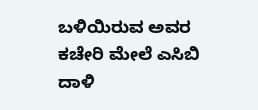ಬಳಿಯಿರುವ ಅವರ ಕಚೇರಿ ಮೇಲೆ ಎಸಿಬಿ ದಾಳಿ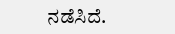ನಡೆಸಿದೆ.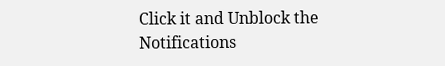Click it and Unblock the Notifications